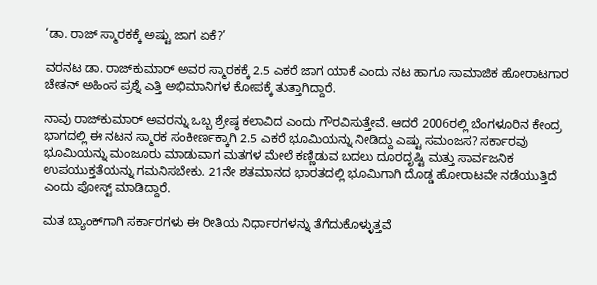‘ಡಾ. ರಾಜ್ ಸ್ಮಾರಕಕ್ಕೆ ಅಷ್ಟು ಜಾಗ ಏಕೆ?’

ವರನಟ ಡಾ. ರಾಜ್‌ಕುಮಾರ್ ಅವರ ಸ್ಮಾರಕಕ್ಕೆ 2.5 ಎಕರೆ ಜಾಗ ಯಾಕೆ ಎಂದು ನಟ ಹಾಗೂ ಸಾಮಾಜಿಕ ಹೋರಾಟಗಾರ ಚೇತನ್ ಅಹಿಂಸ ಪ್ರಶ್ನೆ ಎತ್ತಿ ಅಭಿಮಾನಿಗಳ ಕೋಪಕ್ಕೆ ತುತ್ತಾಗಿದ್ದಾರೆ.

ನಾವು ರಾಜ್‌ಕುಮಾರ್ ಅವರನ್ನು ಒಬ್ಬ ಶ್ರೇಷ್ಠ ಕಲಾವಿದ ಎಂದು ಗೌರವಿಸುತ್ತೇವೆ. ಆದರೆ 2006ರಲ್ಲಿ ಬೆಂಗಳೂರಿನ ಕೇಂದ್ರ ಭಾಗದಲ್ಲಿ ಈ ನಟನ ಸ್ಮಾರಕ ಸಂಕೀರ್ಣಕ್ಕಾಗಿ 2.5 ಎಕರೆ ಭೂಮಿಯನ್ನು ನೀಡಿದ್ದು ಎಷ್ಟು ಸಮಂಜಸ? ಸರ್ಕಾರವು ಭೂಮಿಯನ್ನು ಮಂಜೂರು ಮಾಡುವಾಗ ಮತಗಳ ಮೇಲೆ ಕಣ್ಣಿಡುವ ಬದಲು ದೂರದೃಷ್ಟಿ ಮತ್ತು ಸಾರ್ವಜನಿಕ ಉಪಯುಕ್ತತೆಯನ್ನು ಗಮನಿಸಬೇಕು. 21ನೇ ಶತಮಾನದ ಭಾರತದಲ್ಲಿ ಭೂಮಿಗಾಗಿ ದೊಡ್ಡ ಹೋರಾಟವೇ ನಡೆಯುತ್ತಿದೆ ಎಂದು ಪೋಸ್ಟ್ ಮಾಡಿದ್ದಾರೆ.

ಮತ ಬ್ಯಾಂಕ್‌ಗಾಗಿ ಸರ್ಕಾರಗಳು ಈ ರೀತಿಯ ನಿರ್ಧಾರಗಳನ್ನು ತೆಗೆದುಕೊಳ್ಳುತ್ತವೆ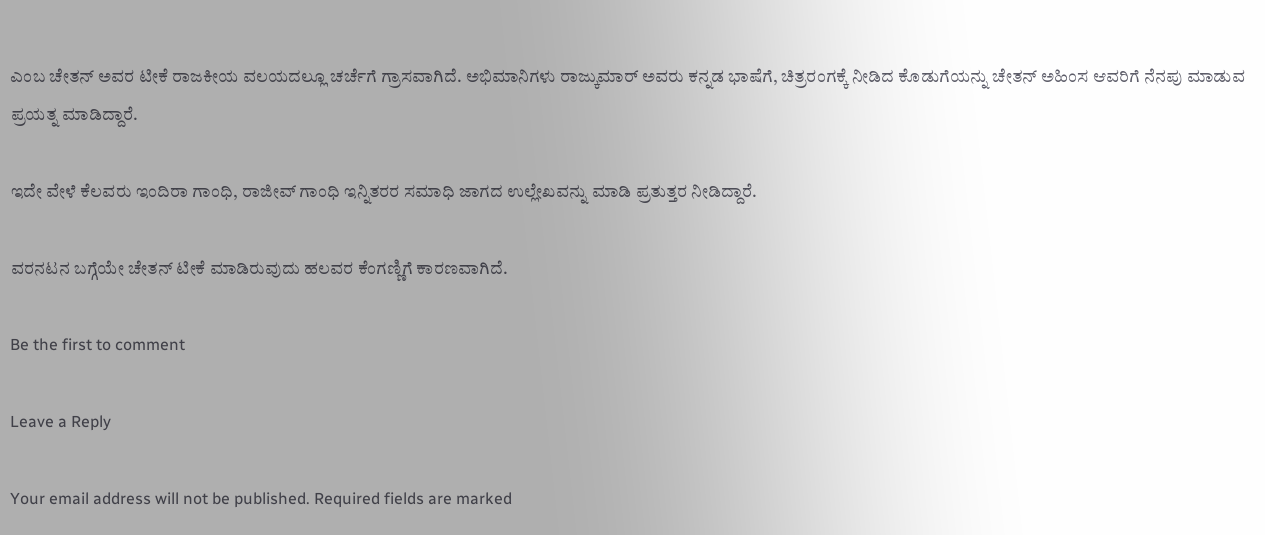ಎಂಬ ಚೇತನ್ ಅವರ ಟೀಕೆ ರಾಜಕೀಯ ವಲಯದಲ್ಲೂ ಚರ್ಚೆಗೆ ಗ್ರಾಸವಾಗಿದೆ. ಅಭಿಮಾನಿಗಳು ರಾಜ್ಕುಮಾರ್ ಅವರು ಕನ್ನಡ ಭಾಷೆಗೆ, ಚಿತ್ರರಂಗಕ್ಕೆ ನೀಡಿದ ಕೊಡುಗೆಯನ್ನು ಚೇತನ್ ಅಹಿಂಸ ಆವರಿಗೆ ನೆನಪು ಮಾಡುವ ಪ್ರಯತ್ನ ಮಾಡಿದ್ದಾರೆ.

ಇದೇ ವೇಳೆ ಕೆಲವರು ಇಂದಿರಾ ಗಾಂಧಿ, ರಾಜೀವ್ ಗಾಂಧಿ ಇನ್ನಿತರರ ಸಮಾಧಿ ಜಾಗದ ಉಲ್ಲೇಖವನ್ನು ಮಾಡಿ ಪ್ರತುತ್ತರ ನೀಡಿದ್ದಾರೆ.

ವರನಟನ ಬಗ್ಗೆಯೇ ಚೇತನ್ ಟೀಕೆ ಮಾಡಿರುವುದು ಹಲವರ ಕೆಂಗಣ್ಣಿಗೆ ಕಾರಣವಾಗಿದೆ.

Be the first to comment

Leave a Reply

Your email address will not be published. Required fields are marked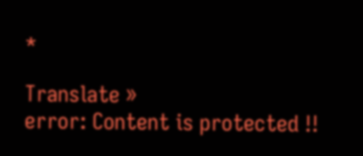*

Translate »
error: Content is protected !!